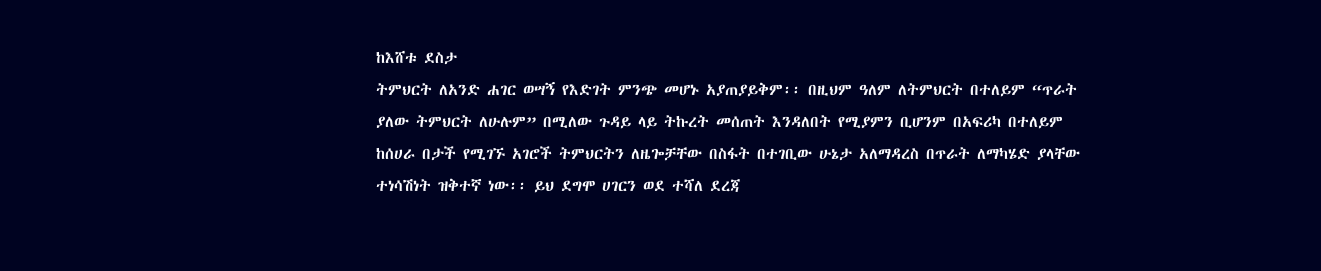ከእሸቱ ደስታ
ትምህርት ለአንድ ሐገር ወሣኝ የእድገት ምንጭ መሆኑ አያጠያይቅም፡፡ በዚህም ዓለም ለትምህርት በተለይም “ጥራት ያለው ትምህርት ለሁሉም” በሚለው ጉዳይ ላይ ትኩረት መሰጠት እንዳለበት የሚያምን ቢሆንም በአፍሪካ በተለይም ከሰሀራ በታች የሚገኙ አገሮች ትምህርትን ለዜጐቻቸው በስፋት በተገቢው ሁኔታ አለማዳረስ በጥራት ለማካሄድ ያላቸው ተነሳሽነት ዝቅተኛ ነው፡፡ ይህ ደግሞ ሀገርን ወደ ተሻለ ደረጃ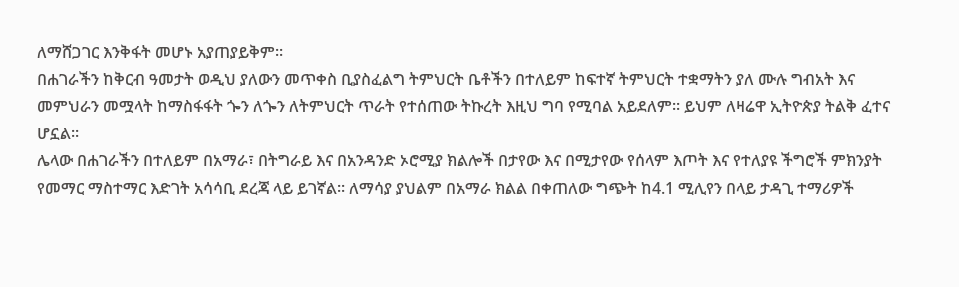ለማሸጋገር እንቅፋት መሆኑ አያጠያይቅም፡፡
በሐገራችን ከቅርብ ዓመታት ወዲህ ያለውን መጥቀስ ቢያስፈልግ ትምህርት ቤቶችን በተለይም ከፍተኛ ትምህርት ተቋማትን ያለ ሙሉ ግብአት እና መምህራን መሟላት ከማስፋፋት ጐን ለጐን ለትምህርት ጥራት የተሰጠው ትኩረት እዚህ ግባ የሚባል አይደለም፡፡ ይህም ለዛሬዋ ኢትዮጵያ ትልቅ ፈተና ሆኗል፡፡
ሌላው በሐገራችን በተለይም በአማራ፣ በትግራይ እና በአንዳንድ ኦሮሚያ ክልሎች በታየው እና በሚታየው የሰላም እጦት እና የተለያዩ ችግሮች ምክንያት የመማር ማስተማር እድገት አሳሳቢ ደረጃ ላይ ይገኛል፡፡ ለማሳያ ያህልም በአማራ ክልል በቀጠለው ግጭት ከ4.1 ሚሊየን በላይ ታዳጊ ተማሪዎች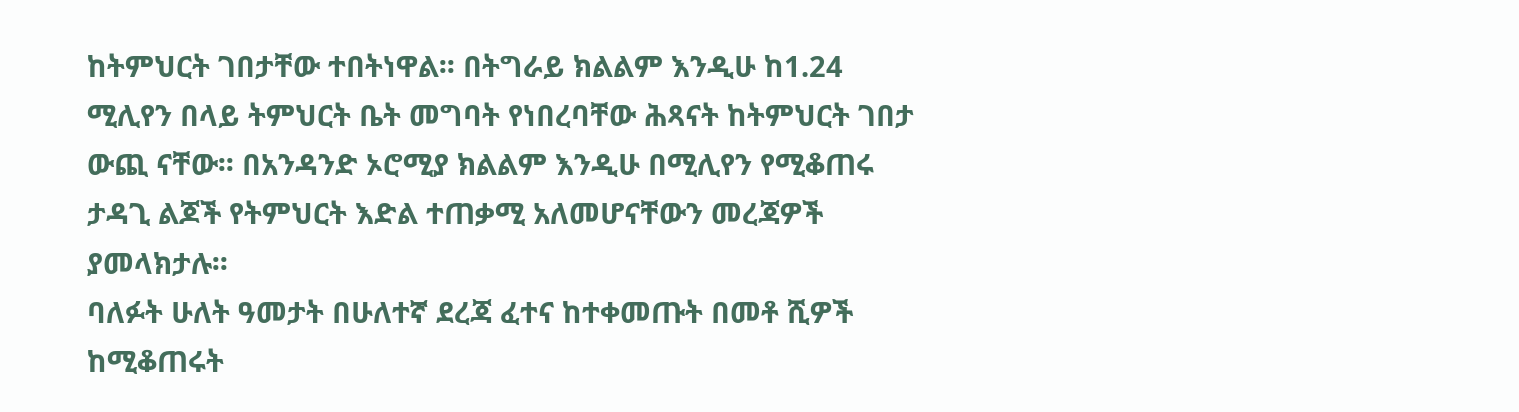ከትምህርት ገበታቸው ተበትነዋል፡፡ በትግራይ ክልልም እንዲሁ ከ1.24 ሚሊየን በላይ ትምህርት ቤት መግባት የነበረባቸው ሕጻናት ከትምህርት ገበታ ውጪ ናቸው፡፡ በአንዳንድ ኦሮሚያ ክልልም እንዲሁ በሚሊየን የሚቆጠሩ ታዳጊ ልጆች የትምህርት እድል ተጠቃሚ አለመሆናቸውን መረጃዎች ያመላክታሉ፡፡
ባለፉት ሁለት ዓመታት በሁለተኛ ደረጃ ፈተና ከተቀመጡት በመቶ ሺዎች ከሚቆጠሩት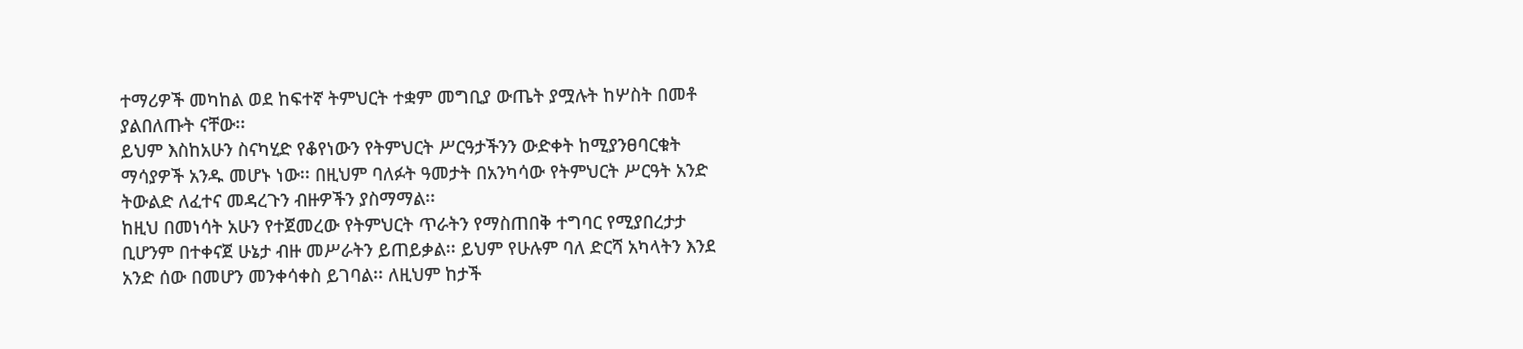ተማሪዎች መካከል ወደ ከፍተኛ ትምህርት ተቋም መግቢያ ውጤት ያሟሉት ከሦስት በመቶ ያልበለጡት ናቸው፡፡
ይህም እስከአሁን ስናካሂድ የቆየነውን የትምህርት ሥርዓታችንን ውድቀት ከሚያንፀባርቁት ማሳያዎች አንዱ መሆኑ ነው፡፡ በዚህም ባለፉት ዓመታት በአንካሳው የትምህርት ሥርዓት አንድ ትውልድ ለፈተና መዳረጉን ብዙዎችን ያስማማል፡፡
ከዚህ በመነሳት አሁን የተጀመረው የትምህርት ጥራትን የማስጠበቅ ተግባር የሚያበረታታ ቢሆንም በተቀናጀ ሁኔታ ብዙ መሥራትን ይጠይቃል፡፡ ይህም የሁሉም ባለ ድርሻ አካላትን እንደ አንድ ሰው በመሆን መንቀሳቀስ ይገባል፡፡ ለዚህም ከታች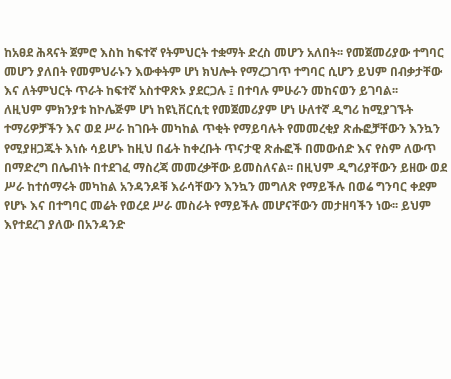ከአፀደ ሕጻናት ጀምሮ እስከ ከፍተኛ የትምህርት ተቋማት ድረስ መሆን አለበት፡፡ የመጀመሪያው ተግባር መሆን ያለበት የመምህራኑን እውቀትም ሆነ ክህሎት የማረጋገጥ ተግባር ሲሆን ይህም በብቃታቸው እና ለትምህርት ጥራት ከፍተኛ አስተዋጽኦ ያደርጋሉ ፤ በተባሉ ምሁራን መከናወን ይገባል፡፡
ለዚህም ምክንያቱ ከኮሌጅም ሆነ ከዩኒቨርሲቲ የመጀመሪያም ሆነ ሁለተኛ ዲግሪ ከሚያገኙት ተማሪዎቻችን እና ወደ ሥራ ከገቡት መካከል ጥቂት የማይባሉት የመመረቂያ ጽሑፎቻቸውን እንኳን የሚያዘጋጁት እነሱ ሳይሆኑ ከዚህ በፊት ከቀረቡት ጥናታዊ ጽሑፎች በመውሰድ እና የስም ለውጥ በማድረግ በሌብነት በተደገፈ ማስረጃ መመረቃቸው ይመስለናል፡፡ በዚህም ዲግሪያቸውን ይዘው ወደ ሥራ ከተሰማሩት መካከል አንዳንዶቹ እራሳቸውን እንኳን መግለጽ የማይችሉ በወሬ ግንባር ቀደም የሆኑ እና በተግባር መሬት የወረደ ሥራ መስራት የማይችሉ መሆናቸውን መታዘባችን ነው፡፡ ይህም እየተደረገ ያለው በአንዳንድ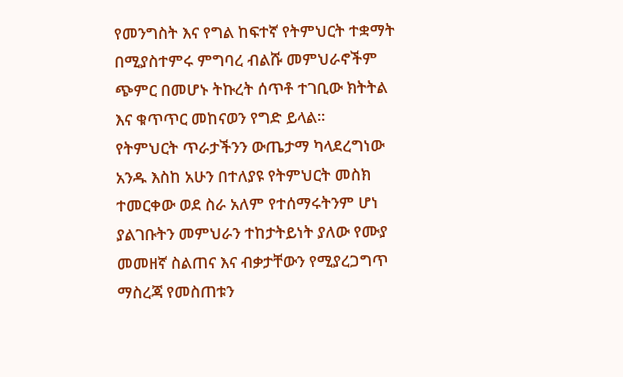የመንግስት እና የግል ከፍተኛ የትምህርት ተቋማት በሚያስተምሩ ምግባረ ብልሹ መምህራኖችም ጭምር በመሆኑ ትኩረት ሰጥቶ ተገቢው ክትትል እና ቁጥጥር መከናወን የግድ ይላል፡፡
የትምህርት ጥራታችንን ውጤታማ ካላደረግነው አንዱ እስከ አሁን በተለያዩ የትምህርት መስክ ተመርቀው ወደ ስራ አለም የተሰማሩትንም ሆነ ያልገቡትን መምህራን ተከታትይነት ያለው የሙያ መመዘኛ ስልጠና እና ብቃታቸውን የሚያረጋግጥ ማስረጃ የመስጠቱን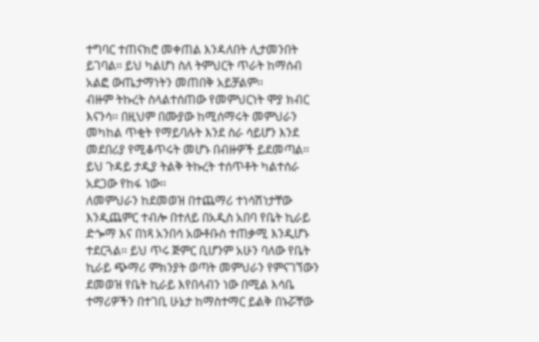ተግባር ተጠናክሮ መቀጠል እንዳለበት ሊታመንበት ይገባል፡፡ ይህ ካልሆነ ስለ ትምህርት ጥራት ከማሰብ አልፎ ውጤታማነትን መጠበቅ አይቻልም፡፡
ብዙም ትኩረት ስላልተሰጠው የመምህርነት ሞያ ክብር እናንሳ፡፡ በዚህም በሙያው ከሚሰማሩት መምህራን መካከል ጥቂት የማይባሉት እንደ ስራ ሳይሆን እንደ መደበሪያ የሚቆጥሩት መሆኑ በብዙዎች ይደመጣል፡፡ ይህ ጉዳይ ታዲያ ትልቅ ትኩረት ተሰጥቶት ካልተሰራ አደጋው የከፋ ነው፡፡
ለመምህራን ከደመወዝ በተጨማሪ ተነሳሽነታቸው እንዲጨምር ተብሎ በተለይ በአዲስ አበባ የቤት ኪራይ ድጐማ እና በነጻ አንበሳ አውቶቡስ ተጠቃሚ እንዲሆኑ ተደርጓል፡፡ ይህ ጥሩ ጅምር ቢሆንም አሁን ባለው የቤት ኪራይ ጭማሪ ምክንያት ወጣት መምህራን የምናገኘውን ደመወዝ የቤት ኪራይ እየበላብን ነው በሚል እሳቤ ተማሪዎችን በተገቢ ሁኔታ ከማስተማር ይልቅ በኑሯቸው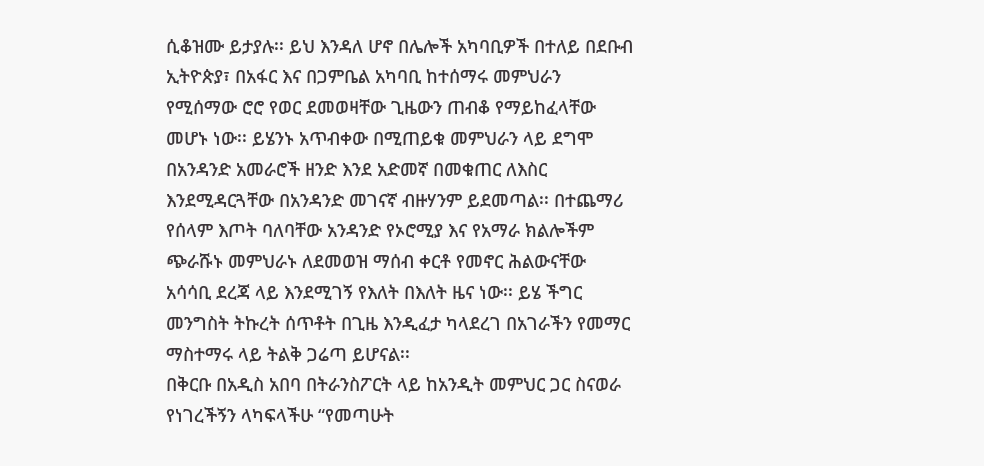ሲቆዝሙ ይታያሉ፡፡ ይህ እንዳለ ሆኖ በሌሎች አካባቢዎች በተለይ በደቡብ ኢትዮጵያ፣ በአፋር እና በጋምቤል አካባቢ ከተሰማሩ መምህራን የሚሰማው ሮሮ የወር ደመወዛቸው ጊዜውን ጠብቆ የማይከፈላቸው መሆኑ ነው፡፡ ይሄንኑ አጥብቀው በሚጠይቁ መምህራን ላይ ደግሞ በአንዳንድ አመራሮች ዘንድ እንደ አድመኛ በመቁጠር ለእስር እንደሚዳርጓቸው በአንዳንድ መገናኛ ብዙሃንም ይደመጣል፡፡ በተጨማሪ የሰላም እጦት ባለባቸው አንዳንድ የኦሮሚያ እና የአማራ ክልሎችም ጭራሹኑ መምህራኑ ለደመወዝ ማሰብ ቀርቶ የመኖር ሕልውናቸው አሳሳቢ ደረጃ ላይ እንደሚገኝ የእለት በእለት ዜና ነው፡፡ ይሄ ችግር መንግስት ትኩረት ሰጥቶት በጊዜ እንዲፈታ ካላደረገ በአገራችን የመማር ማስተማሩ ላይ ትልቅ ጋሬጣ ይሆናል፡፡
በቅርቡ በአዲስ አበባ በትራንስፖርት ላይ ከአንዲት መምህር ጋር ስናወራ የነገረችኝን ላካፍላችሁ “የመጣሁት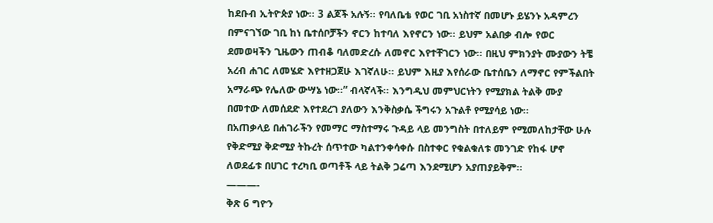ከደቡብ ኢትዮጵያ ነው፡፡ 3 ልጆች አሉኝ፡፡ የባለቤቴ የወር ገቢ አነስተኛ በመሆኑ ይሄንኑ አዳምረን በምናገኘው ገቢ ከነ ቤተሰቦቻችን ኖርን ከተባለ እየኖርን ነው፡፡ ይህም አልበቃ ብሎ የወር ደመወዛችን ጊዜውን ጠብቆ ባለመድረሱ ለመኖር እየተቸገርን ነው፡፡ በዚህ ምክንያት ሙያውን ትቼ አረብ ሐገር ለመሄድ እየተዘጋጀሁ እገኛለሁ፡፡ ይህም እዚያ እየሰራው ቤተሰቤን ለማኖር የምችልበት አማራጭ የሌለው ውሣኔ ነው፡፡” ብላኛላች፡፡ እንግዲህ መምህርነትን የሚያክል ትልቅ ሙያ በመተው ለመሰደድ እየተደረገ ያለውን እንቅስቃሴ ችግሩን አጉልቶ የሚያሳይ ነው፡፡
በአጠቃላይ በሐገራችን የመማር ማስተማሩ ጉዳይ ላይ መንግስት በተለይም የሚመለከታቸው ሁሉ የቅድሚያ ቅድሚያ ትኩረት ሰጥተው ካልተንቀሳቀሱ በስተቀር የቁልቁለቱ መንገድ የከፋ ሆኖ ለወደፊቱ በሀገር ተረካቢ ወጣቶች ላይ ትልቅ ጋሬጣ እንደሚሆን አያጠያይቅም፡፡
———-
ቅጽ 6 ግዮን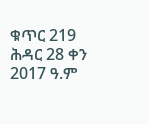ቁጥር 219 ሕዳር 28 ቀን 2017 ዓ.ም